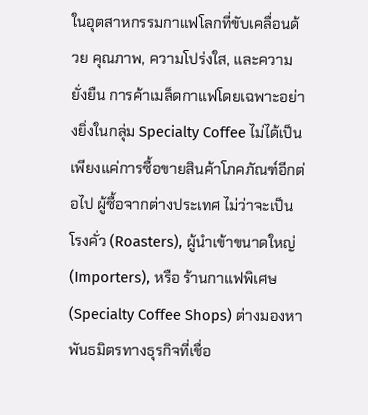ในอุตสาหกรรมกาแฟโลกที่ขับเคลื่อนด้วย คุณภาพ, ความโปร่งใส, และความยั่งยืน การค้าเมล็ดกาแฟโดยเฉพาะอย่างยิ่งในกลุ่ม Specialty Coffee ไม่ได้เป็นเพียงแค่การซื้อขายสินค้าโภคภัณฑ์อีกต่อไป ผู้ซื้อจากต่างประเทศ ไม่ว่าจะเป็น โรงคั่ว (Roasters), ผู้นำเข้าขนาดใหญ่ (Importers), หรือ ร้านกาแฟพิเศษ (Specialty Coffee Shops) ต่างมองหาพันธมิตรทางธุรกิจที่เชื่อ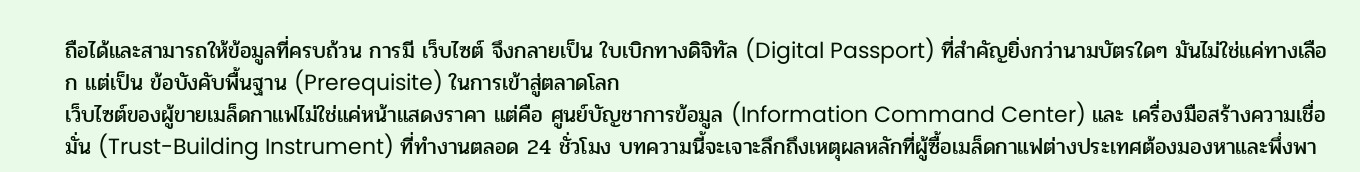ถือได้และสามารถให้ข้อมูลที่ครบถ้วน การมี เว็บไซต์ จึงกลายเป็น ใบเบิกทางดิจิทัล (Digital Passport) ที่สำคัญยิ่งกว่านามบัตรใดๆ มันไม่ใช่แค่ทางเลือก แต่เป็น ข้อบังคับพื้นฐาน (Prerequisite) ในการเข้าสู่ตลาดโลก
เว็บไซต์ของผู้ขายเมล็ดกาแฟไม่ใช่แค่หน้าแสดงราคา แต่คือ ศูนย์บัญชาการข้อมูล (Information Command Center) และ เครื่องมือสร้างความเชื่อมั่น (Trust-Building Instrument) ที่ทำงานตลอด 24 ชั่วโมง บทความนี้จะเจาะลึกถึงเหตุผลหลักที่ผู้ซื้อเมล็ดกาแฟต่างประเทศต้องมองหาและพึ่งพา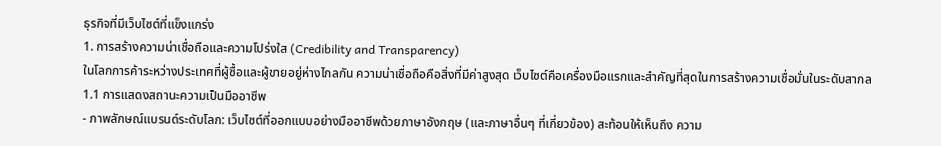ธุรกิจที่มีเว็บไซต์ที่แข็งแกร่ง
1. การสร้างความน่าเชื่อถือและความโปร่งใส (Credibility and Transparency)
ในโลกการค้าระหว่างประเทศที่ผู้ซื้อและผู้ขายอยู่ห่างไกลกัน ความน่าเชื่อถือคือสิ่งที่มีค่าสูงสุด เว็บไซต์คือเครื่องมือแรกและสำคัญที่สุดในการสร้างความเชื่อมั่นในระดับสากล
1.1 การแสดงสถานะความเป็นมืออาชีพ
- ภาพลักษณ์แบรนด์ระดับโลก: เว็บไซต์ที่ออกแบบอย่างมืออาชีพด้วยภาษาอังกฤษ (และภาษาอื่นๆ ที่เกี่ยวข้อง) สะท้อนให้เห็นถึง ความ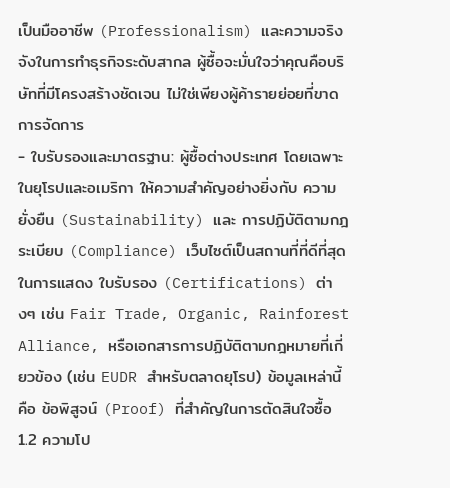เป็นมืออาชีพ (Professionalism) และความจริงจังในการทำธุรกิจระดับสากล ผู้ซื้อจะมั่นใจว่าคุณคือบริษัทที่มีโครงสร้างชัดเจน ไม่ใช่เพียงผู้ค้ารายย่อยที่ขาดการจัดการ
- ใบรับรองและมาตรฐาน: ผู้ซื้อต่างประเทศ โดยเฉพาะในยุโรปและอเมริกา ให้ความสำคัญอย่างยิ่งกับ ความยั่งยืน (Sustainability) และ การปฏิบัติตามกฎระเบียบ (Compliance) เว็บไซต์เป็นสถานที่ที่ดีที่สุดในการแสดง ใบรับรอง (Certifications) ต่างๆ เช่น Fair Trade, Organic, Rainforest Alliance, หรือเอกสารการปฏิบัติตามกฎหมายที่เกี่ยวข้อง (เช่น EUDR สำหรับตลาดยุโรป) ข้อมูลเหล่านี้คือ ข้อพิสูจน์ (Proof) ที่สำคัญในการตัดสินใจซื้อ
1.2 ความโป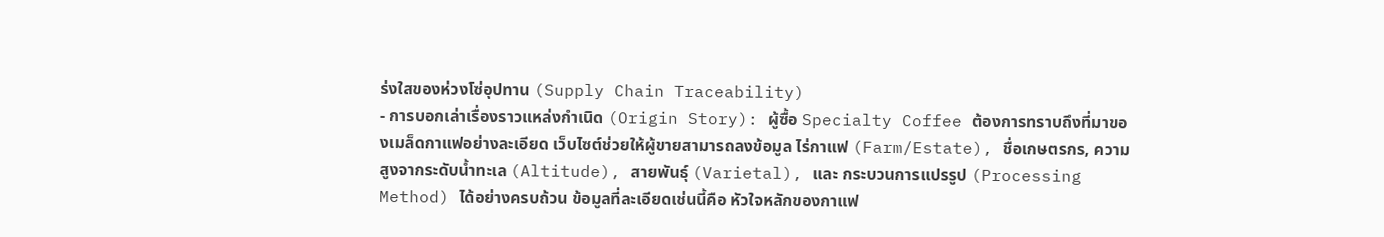ร่งใสของห่วงโซ่อุปทาน (Supply Chain Traceability)
- การบอกเล่าเรื่องราวแหล่งกำเนิด (Origin Story): ผู้ซื้อ Specialty Coffee ต้องการทราบถึงที่มาของเมล็ดกาแฟอย่างละเอียด เว็บไซต์ช่วยให้ผู้ขายสามารถลงข้อมูล ไร่กาแฟ (Farm/Estate), ชื่อเกษตรกร, ความสูงจากระดับน้ำทะเล (Altitude), สายพันธุ์ (Varietal), และ กระบวนการแปรรูป (Processing Method) ได้อย่างครบถ้วน ข้อมูลที่ละเอียดเช่นนี้คือ หัวใจหลักของกาแฟ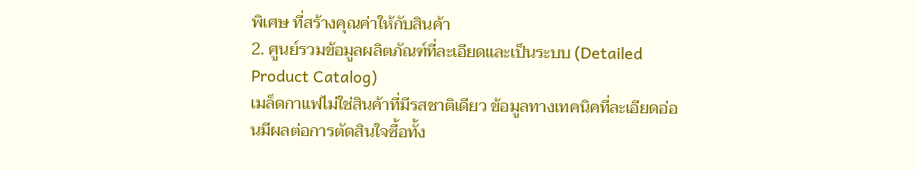พิเศษ ที่สร้างคุณค่าให้กับสินค้า
2. ศูนย์รวมข้อมูลผลิตภัณฑ์ที่ละเอียดและเป็นระบบ (Detailed Product Catalog)
เมล็ดกาแฟไม่ใช่สินค้าที่มีรสชาติเดียว ข้อมูลทางเทคนิคที่ละเอียดอ่อนมีผลต่อการตัดสินใจซื้อทั้ง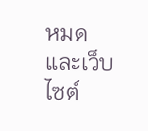หมด และเว็บไซต์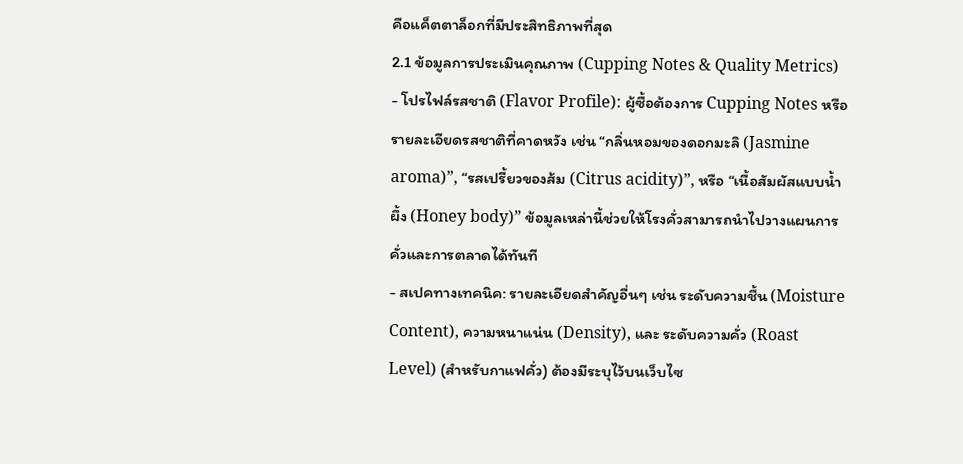คือแค็ตตาล็อกที่มีประสิทธิภาพที่สุด
2.1 ข้อมูลการประเมินคุณภาพ (Cupping Notes & Quality Metrics)
- โปรไฟล์รสชาติ (Flavor Profile): ผู้ซื้อต้องการ Cupping Notes หรือรายละเอียดรสชาติที่คาดหวัง เช่น “กลิ่นหอมของดอกมะลิ (Jasmine aroma)”, “รสเปรี้ยวของส้ม (Citrus acidity)”, หรือ “เนื้อสัมผัสแบบน้ำผึ้ง (Honey body)” ข้อมูลเหล่านี้ช่วยให้โรงคั่วสามารถนำไปวางแผนการคั่วและการตลาดได้ทันที
- สเปคทางเทคนิค: รายละเอียดสำคัญอื่นๆ เช่น ระดับความชื้น (Moisture Content), ความหนาแน่น (Density), และ ระดับความคั่ว (Roast Level) (สำหรับกาแฟคั่ว) ต้องมีระบุไว้บนเว็บไซ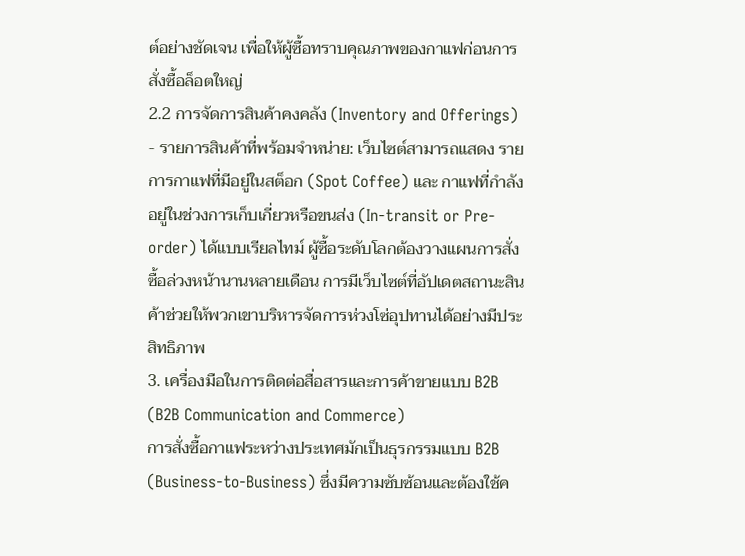ต์อย่างชัดเจน เพื่อให้ผู้ซื้อทราบคุณภาพของกาแฟก่อนการสั่งซื้อล็อตใหญ่
2.2 การจัดการสินค้าคงคลัง (Inventory and Offerings)
- รายการสินค้าที่พร้อมจำหน่าย: เว็บไซต์สามารถแสดง รายการกาแฟที่มีอยู่ในสต็อก (Spot Coffee) และ กาแฟที่กำลังอยู่ในช่วงการเก็บเกี่ยวหรือขนส่ง (In-transit or Pre-order) ได้แบบเรียลไทม์ ผู้ซื้อระดับโลกต้องวางแผนการสั่งซื้อล่วงหน้านานหลายเดือน การมีเว็บไซต์ที่อัปเดตสถานะสินค้าช่วยให้พวกเขาบริหารจัดการห่วงโซ่อุปทานได้อย่างมีประสิทธิภาพ
3. เครื่องมือในการติดต่อสื่อสารและการค้าขายแบบ B2B (B2B Communication and Commerce)
การสั่งซื้อกาแฟระหว่างประเทศมักเป็นธุรกรรมแบบ B2B (Business-to-Business) ซึ่งมีความซับซ้อนและต้องใช้ค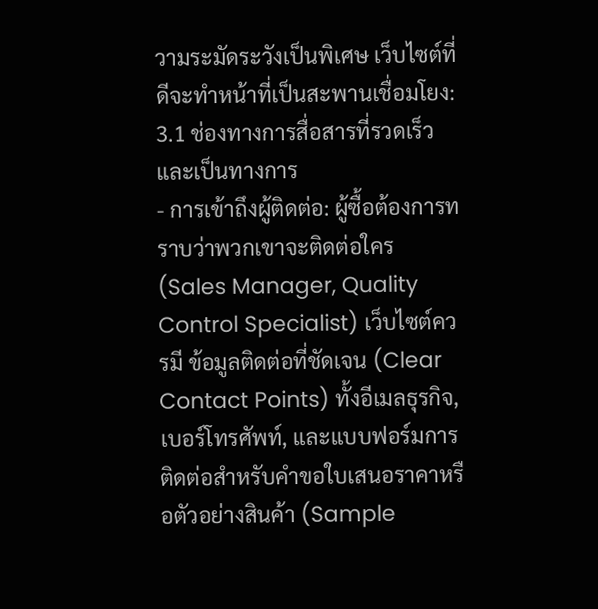วามระมัดระวังเป็นพิเศษ เว็บไซต์ที่ดีจะทำหน้าที่เป็นสะพานเชื่อมโยง:
3.1 ช่องทางการสื่อสารที่รวดเร็วและเป็นทางการ
- การเข้าถึงผู้ติดต่อ: ผู้ซื้อต้องการทราบว่าพวกเขาจะติดต่อใคร (Sales Manager, Quality Control Specialist) เว็บไซต์ควรมี ข้อมูลติดต่อที่ชัดเจน (Clear Contact Points) ทั้งอีเมลธุรกิจ, เบอร์โทรศัพท์, และแบบฟอร์มการติดต่อสำหรับคำขอใบเสนอราคาหรือตัวอย่างสินค้า (Sample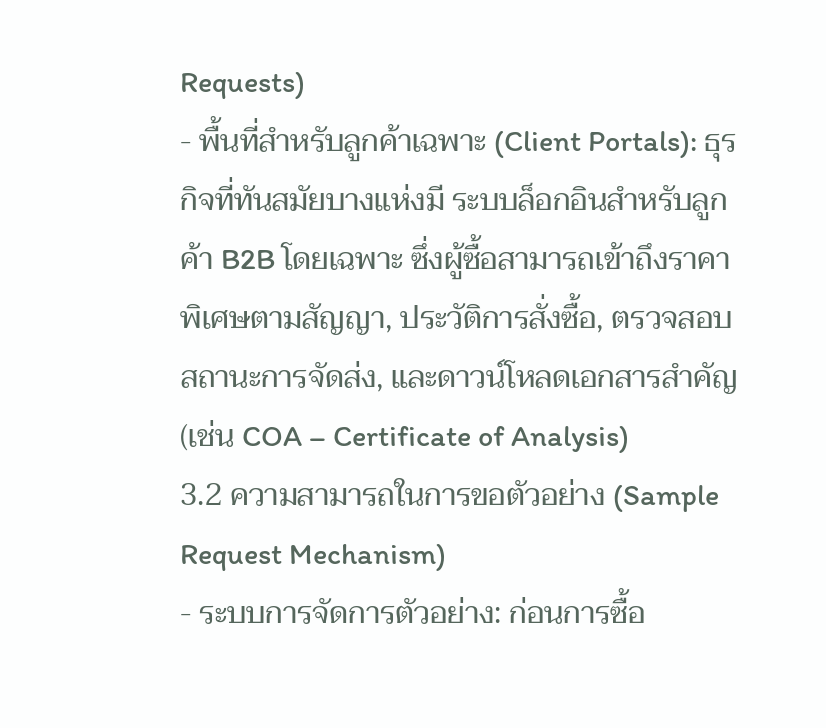Requests)
- พื้นที่สำหรับลูกค้าเฉพาะ (Client Portals): ธุรกิจที่ทันสมัยบางแห่งมี ระบบล็อกอินสำหรับลูกค้า B2B โดยเฉพาะ ซึ่งผู้ซื้อสามารถเข้าถึงราคาพิเศษตามสัญญา, ประวัติการสั่งซื้อ, ตรวจสอบสถานะการจัดส่ง, และดาวน์โหลดเอกสารสำคัญ (เช่น COA – Certificate of Analysis)
3.2 ความสามารถในการขอตัวอย่าง (Sample Request Mechanism)
- ระบบการจัดการตัวอย่าง: ก่อนการซื้อ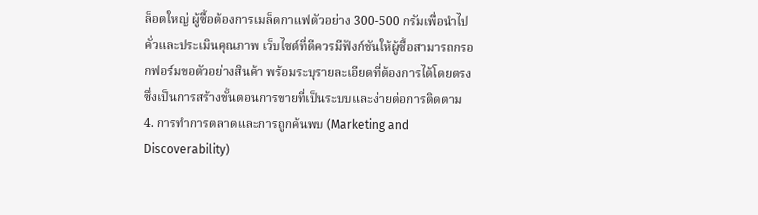ล็อตใหญ่ ผู้ซื้อต้องการเมล็ดกาแฟตัวอย่าง 300-500 กรัมเพื่อนำไปคั่วและประเมินคุณภาพ เว็บไซต์ที่ดีควรมีฟังก์ชันให้ผู้ซื้อสามารถกรอกฟอร์มขอตัวอย่างสินค้า พร้อมระบุรายละเอียดที่ต้องการได้โดยตรง ซึ่งเป็นการสร้างขั้นตอนการขายที่เป็นระบบและง่ายต่อการติดตาม
4. การทำการตลาดและการถูกค้นพบ (Marketing and Discoverability)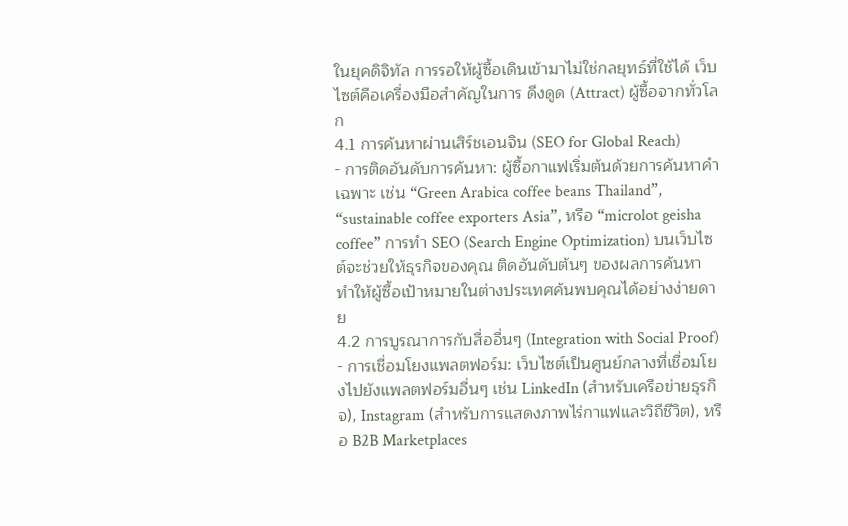ในยุคดิจิทัล การรอให้ผู้ซื้อเดินเข้ามาไม่ใช่กลยุทธ์ที่ใช้ได้ เว็บไซต์คือเครื่องมือสำคัญในการ ดึงดูด (Attract) ผู้ซื้อจากทั่วโลก
4.1 การค้นหาผ่านเสิร์ชเอนจิน (SEO for Global Reach)
- การติดอันดับการค้นหา: ผู้ซื้อกาแฟเริ่มต้นด้วยการค้นหาคำเฉพาะ เช่น “Green Arabica coffee beans Thailand”, “sustainable coffee exporters Asia”, หรือ “microlot geisha coffee” การทำ SEO (Search Engine Optimization) บนเว็บไซต์จะช่วยให้ธุรกิจของคุณ ติดอันดับต้นๆ ของผลการค้นหา ทำให้ผู้ซื้อเป้าหมายในต่างประเทศค้นพบคุณได้อย่างง่ายดาย
4.2 การบูรณาการกับสื่ออื่นๆ (Integration with Social Proof)
- การเชื่อมโยงแพลตฟอร์ม: เว็บไซต์เป็นศูนย์กลางที่เชื่อมโยงไปยังแพลตฟอร์มอื่นๆ เช่น LinkedIn (สำหรับเครือข่ายธุรกิจ), Instagram (สำหรับการแสดงภาพไร่กาแฟและวิถีชีวิต), หรือ B2B Marketplaces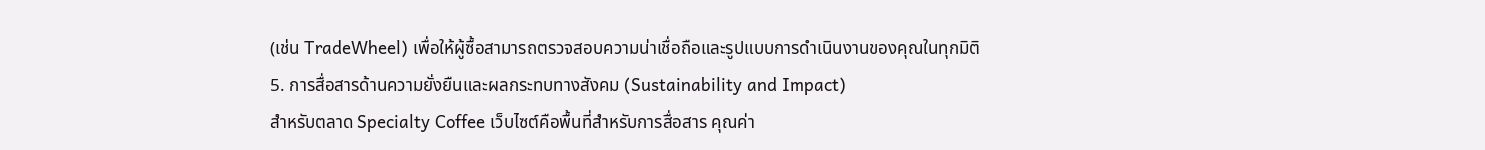(เช่น TradeWheel) เพื่อให้ผู้ซื้อสามารถตรวจสอบความน่าเชื่อถือและรูปแบบการดำเนินงานของคุณในทุกมิติ
5. การสื่อสารด้านความยั่งยืนและผลกระทบทางสังคม (Sustainability and Impact)
สำหรับตลาด Specialty Coffee เว็บไซต์คือพื้นที่สำหรับการสื่อสาร คุณค่า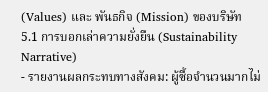(Values) และ พันธกิจ (Mission) ของบริษัท
5.1 การบอกเล่าความยั่งยืน (Sustainability Narrative)
- รายงานผลกระทบทางสังคม: ผู้ซื้อจำนวนมากไม่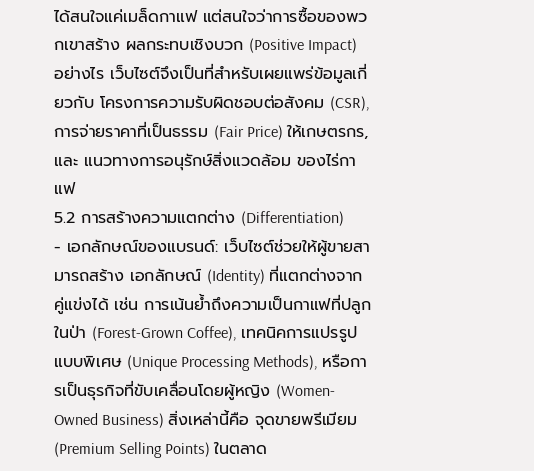ได้สนใจแค่เมล็ดกาแฟ แต่สนใจว่าการซื้อของพวกเขาสร้าง ผลกระทบเชิงบวก (Positive Impact) อย่างไร เว็บไซต์จึงเป็นที่สำหรับเผยแพร่ข้อมูลเกี่ยวกับ โครงการความรับผิดชอบต่อสังคม (CSR), การจ่ายราคาที่เป็นธรรม (Fair Price) ให้เกษตรกร, และ แนวทางการอนุรักษ์สิ่งแวดล้อม ของไร่กาแฟ
5.2 การสร้างความแตกต่าง (Differentiation)
- เอกลักษณ์ของแบรนด์: เว็บไซต์ช่วยให้ผู้ขายสามารถสร้าง เอกลักษณ์ (Identity) ที่แตกต่างจากคู่แข่งได้ เช่น การเน้นย้ำถึงความเป็นกาแฟที่ปลูกในป่า (Forest-Grown Coffee), เทคนิคการแปรรูปแบบพิเศษ (Unique Processing Methods), หรือการเป็นธุรกิจที่ขับเคลื่อนโดยผู้หญิง (Women-Owned Business) สิ่งเหล่านี้คือ จุดขายพรีเมียม (Premium Selling Points) ในตลาด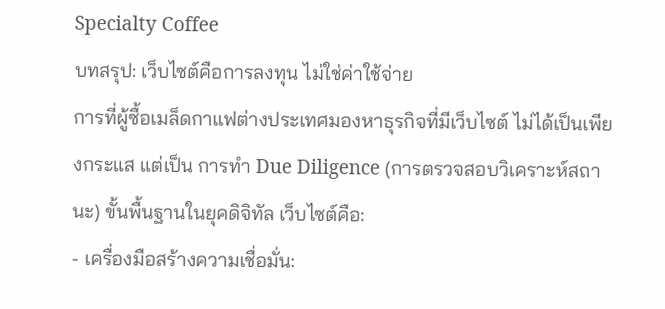Specialty Coffee
บทสรุป: เว็บไซต์คือการลงทุน ไม่ใช่ค่าใช้จ่าย
การที่ผู้ซื้อเมล็ดกาแฟต่างประเทศมองหาธุรกิจที่มีเว็บไซต์ ไม่ได้เป็นเพียงกระแส แต่เป็น การทำ Due Diligence (การตรวจสอบวิเคราะห์สถานะ) ขั้นพื้นฐานในยุคดิจิทัล เว็บไซต์คือ:
- เครื่องมือสร้างความเชื่อมั่น: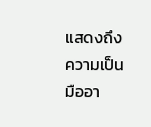แสดงถึงความเป็นมืออา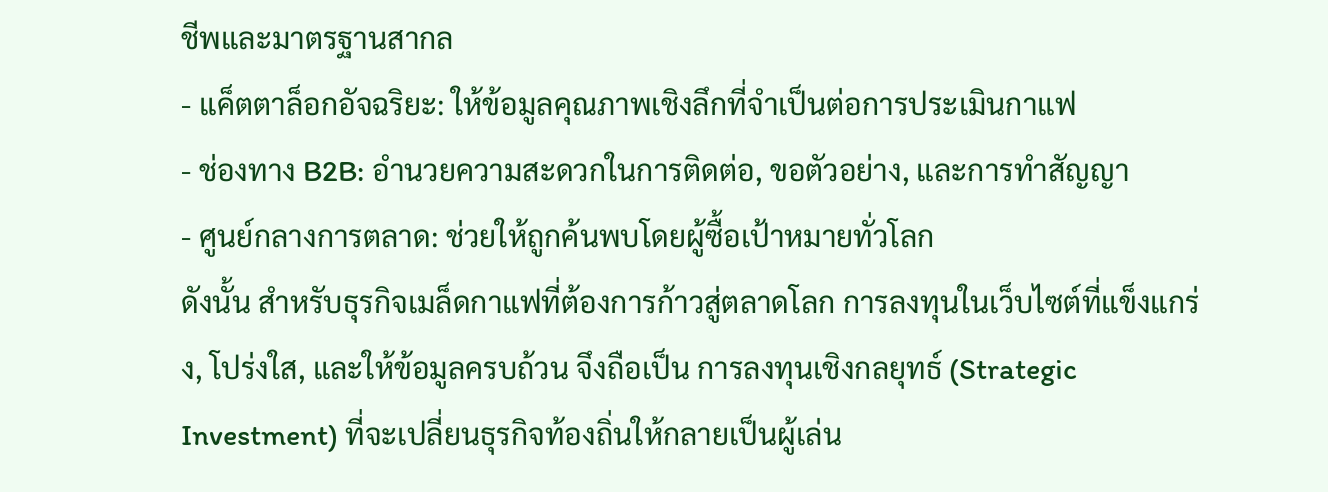ชีพและมาตรฐานสากล
- แค็ตตาล็อกอัจฉริยะ: ให้ข้อมูลคุณภาพเชิงลึกที่จำเป็นต่อการประเมินกาแฟ
- ช่องทาง B2B: อำนวยความสะดวกในการติดต่อ, ขอตัวอย่าง, และการทำสัญญา
- ศูนย์กลางการตลาด: ช่วยให้ถูกค้นพบโดยผู้ซื้อเป้าหมายทั่วโลก
ดังนั้น สำหรับธุรกิจเมล็ดกาแฟที่ต้องการก้าวสู่ตลาดโลก การลงทุนในเว็บไซต์ที่แข็งแกร่ง, โปร่งใส, และให้ข้อมูลครบถ้วน จึงถือเป็น การลงทุนเชิงกลยุทธ์ (Strategic Investment) ที่จะเปลี่ยนธุรกิจท้องถิ่นให้กลายเป็นผู้เล่น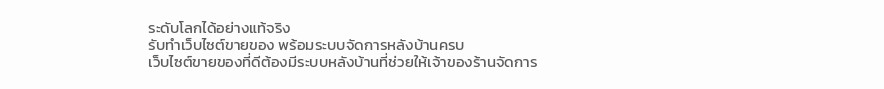ระดับโลกได้อย่างแท้จริง
รับทำเว็บไซต์ขายของ พร้อมระบบจัดการหลังบ้านครบ
เว็บไซต์ขายของที่ดีต้องมีระบบหลังบ้านที่ช่วยให้เจ้าของร้านจัดการ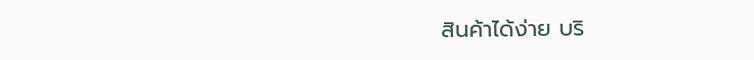สินค้าได้ง่าย บริ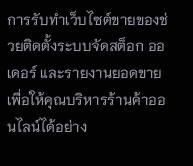การรับทำเว็บไซต์ขายของช่วยติดตั้งระบบจัดสต็อก ออเดอร์ และรายงานยอดขาย เพื่อให้คุณบริหารร้านค้าออนไลน์ได้อย่าง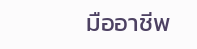มืออาชีพ